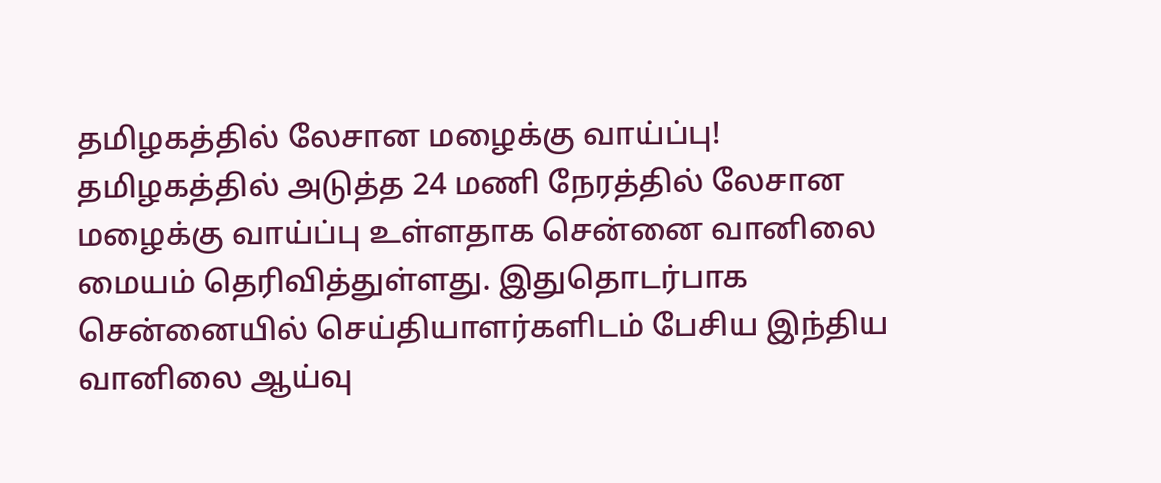தமிழகத்தில் லேசான மழைக்கு வாய்ப்பு!
தமிழகத்தில் அடுத்த 24 மணி நேரத்தில் லேசான மழைக்கு வாய்ப்பு உள்ளதாக சென்னை வானிலை மையம் தெரிவித்துள்ளது. இதுதொடர்பாக சென்னையில் செய்தியாளர்களிடம் பேசிய இந்திய வானிலை ஆய்வு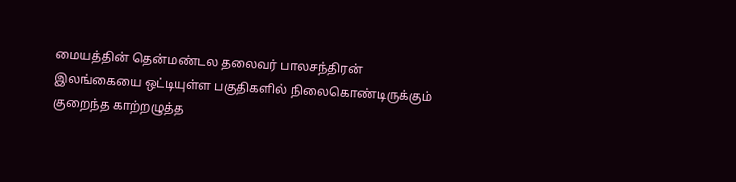மையத்தின் தென்மண்டல தலைவர் பாலசந்திரன் இலங்கையை ஒட்டியுள்ள பகுதிகளில் நிலைகொண்டிருக்கும் குறைந்த காற்றழுத்த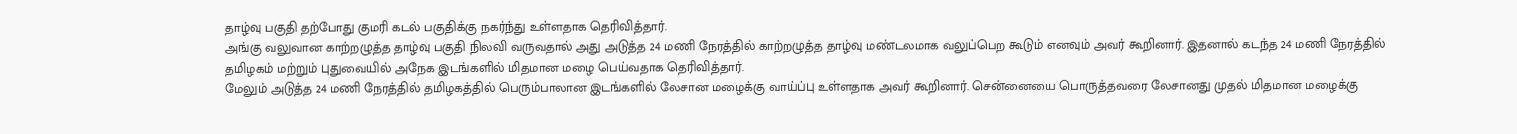தாழ்வு பகுதி தற்போது குமரி கடல் பகுதிக்கு நகர்ந்து உள்ளதாக தெரிவித்தார்.
அங்கு வலுவான காற்றழுத்த தாழ்வு பகுதி நிலவி வருவதால் அது அடுத்த 24 மணி நேரத்தில் காற்றழுத்த தாழ்வு மண்டலமாக வலுப்பெற கூடும் எனவும் அவர் கூறினார். இதனால் கடந்த 24 மணி நேரத்தில் தமிழகம் மற்றும் புதுவையில் அநேக இடங்களில் மிதமான மழை பெய்வதாக தெரிவித்தார்.
மேலும் அடுத்த 24 மணி நேரத்தில் தமிழகத்தில் பெரும்பாலான இடங்களில் லேசான மழைக்கு வாய்ப்பு உள்ளதாக அவர் கூறினார். சென்னையை பொருத்தவரை லேசானது முதல் மிதமான மழைக்கு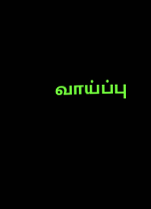வாய்ப்பு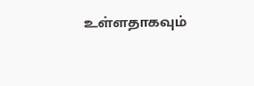உள்ளதாகவும்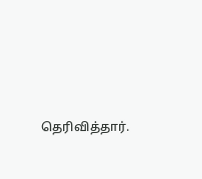தெரிவித்தார்.